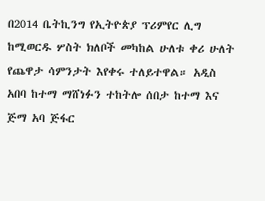በ2014 ቤትኪንግ የኢትዮጵያ ፕሪምየር ሊግ ከሚወርዱ ሦስት ክለቦች መካከል ሁለቱ ቀሪ ሁለት የጨዋታ ሳምንታት እየቀሩ ተለይተዋል። አዲስ አበባ ከተማ ማሸነፉን ተከትሎ ሰበታ ከተማ እና ጅማ አባ ጅፋር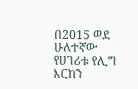በ2015 ወደ ሁለተኛው የሀገሪቱ የሊግ እርከን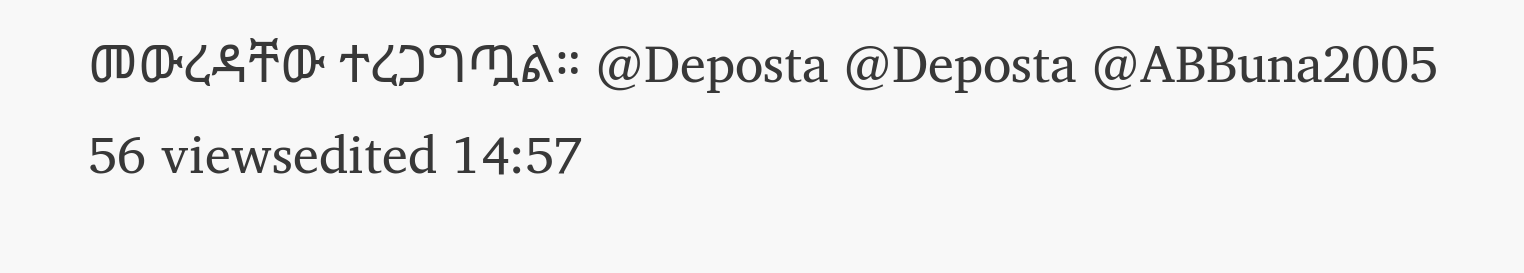መውረዳቸው ተረጋግጧል። @Deposta @Deposta @ABBuna2005 56 viewsedited 14:57